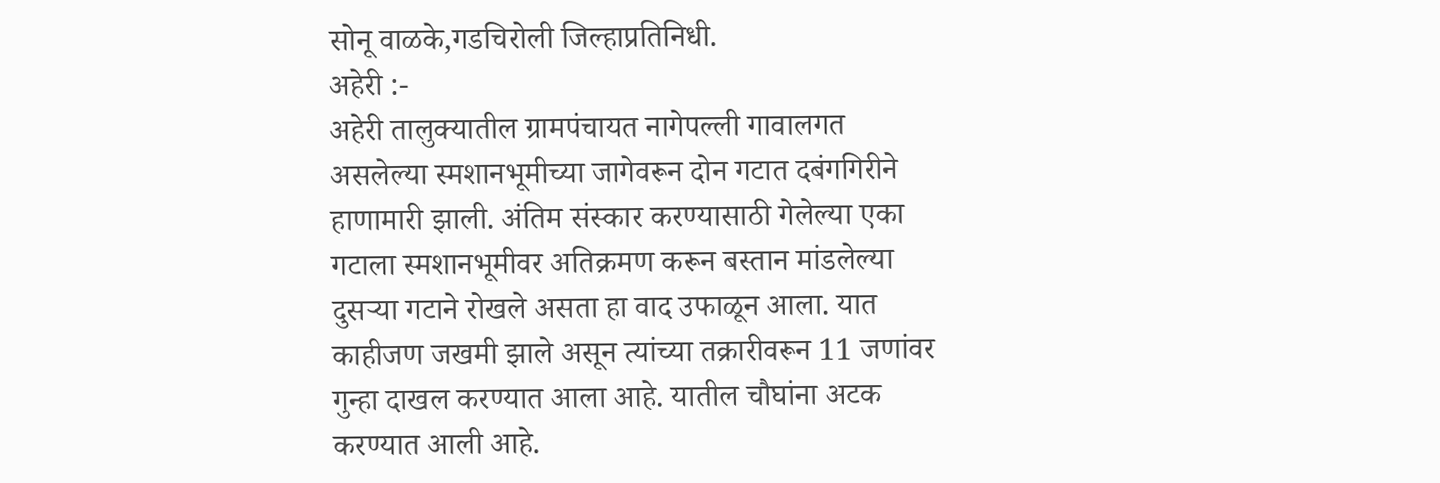सोनू वाळके,गडचिरोली जिल्हाप्रतिनिधी.
अहेरी :-
अहेरी तालुक्यातील ग्रामपंचायत नागेपल्ली गावालगत असलेल्या स्मशानभूमीच्या जागेवरून दोन गटात दबंगगिरीने हाणामारी झाली. अंतिम संस्कार करण्यासाठी गेलेल्या एका गटाला स्मशानभूमीवर अतिक्रमण करून बस्तान मांडलेल्या दुसऱ्या गटाने रोखले असता हा वाद उफाळून आला. यात काहीजण जखमी झाले असून त्यांच्या तक्रारीवरून 11 जणांवर गुन्हा दाखल करण्यात आला आहे. यातील चौघांना अटक करण्यात आली आहे.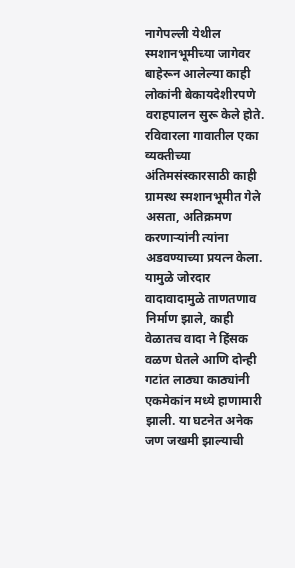नागेपल्ली येथील स्मशानभूमीच्या जागेवर बाहेरून आलेल्या काही लोकांनी बेकायदेशीरपणे वराहपालन सुरू केले होते. रविवारला गावातील एका व्यक्तीच्या अंतिमसंस्कारसाठी काही ग्रामस्थ स्मशानभूमीत गेले असता, अतिक्रमण करणाऱ्यांनी त्यांना अडवण्याच्या प्रयत्न केला. यामुळे जोरदार वादावादामुळे ताणतणाव निर्माण झाले, काही वेळातच वादा ने हिंसक वळण घेतले आणि दोन्ही गटांत लाठ्या काठ्यांनी एकमेकांन मध्ये हाणामारी झाली. या घटनेत अनेक जण जखमी झाल्याची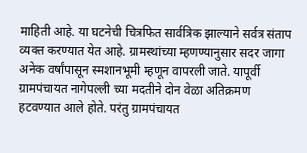माहिती आहे. या घटनेची चित्रफित सार्वत्रिक झाल्याने सर्वत्र संताप व्यक्त करण्यात येत आहे. ग्रामस्थांच्या म्हणण्यानुसार सदर जागा अनेक वर्षांपासून स्मशानभूमी म्हणून वापरली जाते. यापूर्वी ग्रामपंचायत नागेपल्ली च्या मदतीने दोन वेळा अतिक्रमण हटवण्यात आले होते. परंतु ग्रामपंचायत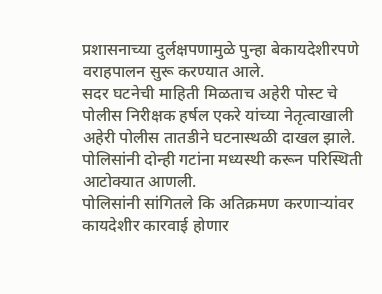प्रशासनाच्या दुर्लक्षपणामुळे पुन्हा बेकायदेशीरपणे वराहपालन सुरू करण्यात आले.
सदर घटनेची माहिती मिळताच अहेरी पोस्ट चे पोलीस निरीक्षक हर्षल एकरे यांच्या नेतृत्वाखाली अहेरी पोलीस तातडीने घटनास्थळी दाखल झाले. पोलिसांनी दोन्ही गटांना मध्यस्थी करून परिस्थिती आटोक्यात आणली.
पोलिसांनी सांगितले कि अतिक्रमण करणाऱ्यांवर कायदेशीर कारवाई होणार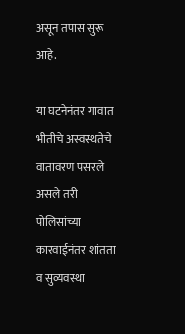असून तपास सुरू आहे.

या घटनेनंतर गावात भीतीचे अस्वस्थतेचे वातावरण पसरले असले तरी पोलिसांच्या कारवाईनंतर शांतता व सुव्यवस्था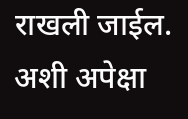राखली जाईल.
अशी अपेक्षा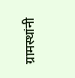ग्रामस्थांनी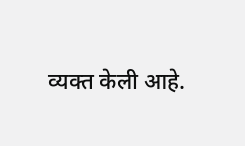व्यक्त केली आहे.